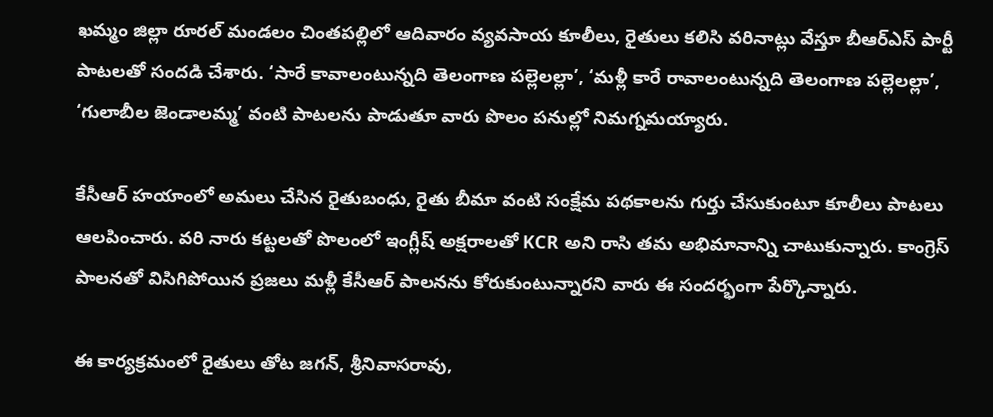ఖమ్మం జిల్లా రూరల్ మండలం చింతపల్లిలో ఆదివారం వ్యవసాయ కూలీలు, రైతులు కలిసి వరినాట్లు వేస్తూ బీఆర్‌ఎస్ పార్టీ పాటలతో సందడి చేశారు. ‘సారే కావాలంటున్నది తెలంగాణ పల్లెలల్లా’, ‘మళ్లీ కారే రావాలంటున్నది తెలంగాణ పల్లెలల్లా’, ‘గులాబీల జెండాలమ్మ’ వంటి పాటలను పాడుతూ వారు పొలం పనుల్లో నిమగ్నమయ్యారు.

కేసీఆర్ హయాంలో అమలు చేసిన రైతుబంధు, రైతు బీమా వంటి సంక్షేమ పథకాలను గుర్తు చేసుకుంటూ కూలీలు పాటలు ఆలపించారు. వరి నారు కట్టలతో పొలంలో ఇంగ్లీష్ అక్షరాలతో KCR అని రాసి తమ అభిమానాన్ని చాటుకున్నారు. కాంగ్రెస్ పాలనతో విసిగిపోయిన ప్రజలు మళ్లీ కేసీఆర్ పాలనను కోరుకుంటున్నారని వారు ఈ సందర్భంగా పేర్కొన్నారు.

ఈ కార్యక్రమంలో రైతులు తోట జగన్, శ్రీనివాసరావు,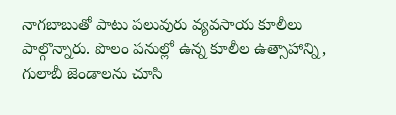నాగబాబుతో పాటు పలువురు వ్యవసాయ కూలీలు పాల్గొన్నారు. పొలం పనుల్లో ఉన్న కూలీల ఉత్సాహాన్ని, గులాబీ జెండాలను చూసి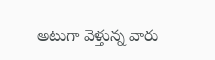అటుగా వెళ్తున్న వారు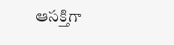ఆసక్తిగా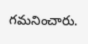గమనించారు.